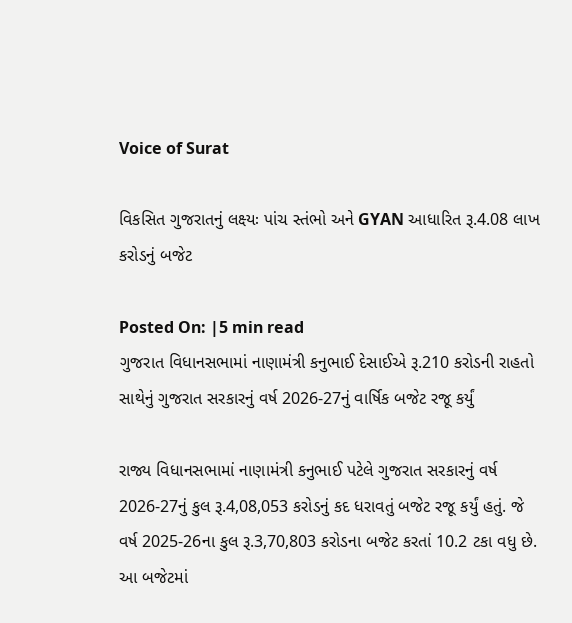Voice of Surat

વિકસિત ગુજરાતનું લક્ષ્યઃ પાંચ સ્તંભો અને GYAN આધારિત રૂ.4.08 લાખ કરોડનું બજેટ

Posted On: |5 min read
ગુજરાત વિધાનસભામાં નાણામંત્રી કનુભાઈ દેસાઈએ રૂ.210 કરોડની રાહતો સાથેનું ગુજરાત સરકારનું વર્ષ 2026-27નું વાર્ષિક બજેટ રજૂ કર્યું

રાજ્ય વિધાનસભામાં નાણામંત્રી કનુભાઈ પટેલે ગુજરાત સરકારનું વર્ષ 2026-27નું કુલ રૂ.4,08,053 કરોડનું કદ ધરાવતું બજેટ રજૂ કર્યું હતું. જે વર્ષ 2025-26ના કુલ રૂ.3,70,803 કરોડના બજેટ કરતાં 10.2 ટકા વધુ છે. આ બજેટમાં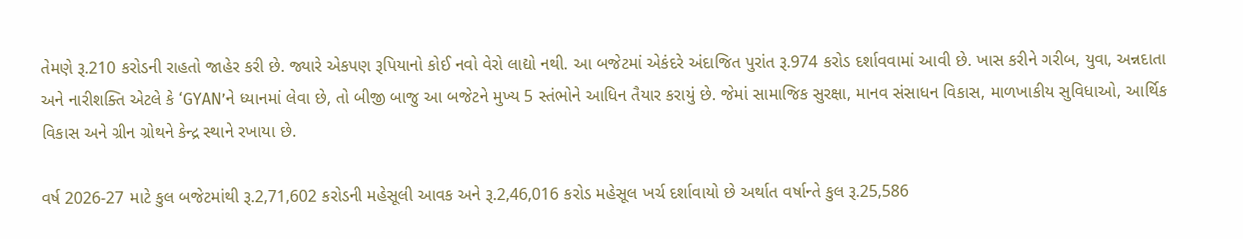તેમણે રૂ.210 કરોડની રાહતો જાહેર કરી છે. જ્યારે એકપણ રૂપિયાનો કોઈ નવો વેરો લાદ્યો નથી. આ બજેટમાં એકંદરે અંદાજિત પુરાંત રૂ.974 કરોડ દર્શાવવામાં આવી છે. ખાસ કરીને ગરીબ, યુવા, અન્નદાતા અને નારીશક્તિ એટલે કે ‘GYAN’ને ધ્યાનમાં લેવા છે, તો બીજી બાજુ આ બજેટને મુખ્ય 5 સ્તંભોને આધિન તૈયાર કરાયું છે. જેમાં સામાજિક સુરક્ષા, માનવ સંસાધન વિકાસ, માળખાકીય સુવિધાઓ, આર્થિક વિકાસ અને ગ્રીન ગ્રોથને કેન્દ્ર સ્થાને રખાયા છે.

વર્ષ 2026-27 માટે કુલ બજેટમાંથી રૂ.2,71,602 કરોડની મહેસૂલી આવક અને રૂ.2,46,016 કરોડ મહેસૂલ ખર્ચ દર્શાવાયો છે અર્થાત વર્ષાન્તે કુલ રૂ.25,586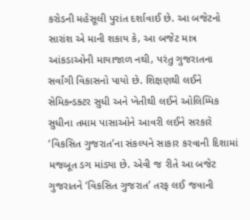કરોડની મહેસૂલી પુરાંત દર્શાવાઈ છે. આ બજેટનો સારાંશ એ માની શકાય કે, આ બજેટ માત્ર આંકડાઓની માયાજાળ નથી, પરંતુ ગુજરાતના સર્વાંગી વિકાસનો પાયો છે. શિક્ષણથી લઈને સેમિકન્ડક્ટર સુધી અને ખેતીથી લઈને ઓલિમ્પિક સુધીના તમામ પાસાઓને આવરી લઈને સરકારે ‘વિકસિત ગુજરાત’ના સંકલ્પને સાકાર કરવાની દિશામાં મજબૂત ડગ માંડ્યા છે. એવી જ રીતે આ બજેટ ગુજરાતને ‘વિકસિત ગુજરાત’ તરફ લઈ જવાની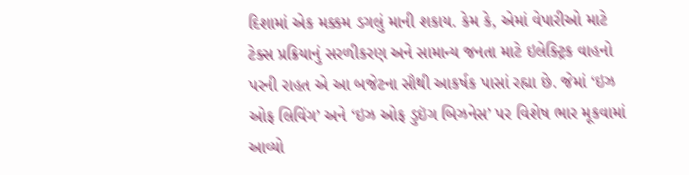દિશામાં એક મક્કમ ડગલું માની શકાય. કેમ કે, એમાં વેપારીઓ માટે ટેક્સ પ્રક્રિયાનું સરળીકરણ અને સામાન્ય જનતા માટે ઇલેક્ટ્રિક વાહનો પરની રાહત એ આ બજેટના સૌથી આકર્ષક પાસાં રહ્યા છે. જેમાં ‘ઇઝ ઓફ લિવિંગ’ અને ‘ઇઝ ઓફ ડુઇંગ બિઝનેસ’ પર વિશેષ ભાર મૂકવામાં આવ્યો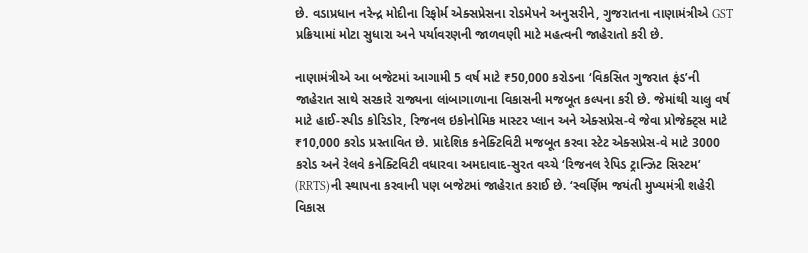છે. વડાપ્રધાન નરેન્દ્ર મોદીના રિફોર્મ એક્સપ્રેસના રોડમેપને અનુસરીને, ગુજરાતના નાણામંત્રીએ GST પ્રક્રિયામાં મોટા સુધારા અને પર્યાવરણની જાળવણી માટે મહત્વની જાહેરાતો કરી છે.

નાણામંત્રીએ આ બજેટમાં આગામી 5 વર્ષ માટે ₹50,000 કરોડના ‘વિકસિત ગુજરાત ફંડ’ની જાહેરાત સાથે સરકારે રાજ્યના લાંબાગાળાના વિકાસની મજબૂત કલ્પના કરી છે. જેમાંથી ચાલુ વર્ષ માટે હાઈ-સ્પીડ કોરિડોર, રિજનલ ઇકોનોમિક માસ્ટર પ્લાન અને એક્સપ્રેસ-વે જેવા પ્રોજેક્ટ્સ માટે ₹10,000 કરોડ પ્રસ્તાવિત છે. પ્રાદેશિક કનેક્ટિવિટી મજબૂત કરવા સ્ટેટ એક્સપ્રેસ-વે માટે 3000 કરોડ અને રેલવે કનેક્ટિવિટી વધારવા અમદાવાદ-સુરત વચ્ચે ‘રિજનલ રેપિડ ટ્રાન્ઝિટ સિસ્ટમ’ (RRTS)ની સ્થાપના કરવાની પણ બજેટમાં જાહેરાત કરાઈ છે. ‘સ્વર્ણિમ જયંતી મુખ્યમંત્રી શહેરી વિકાસ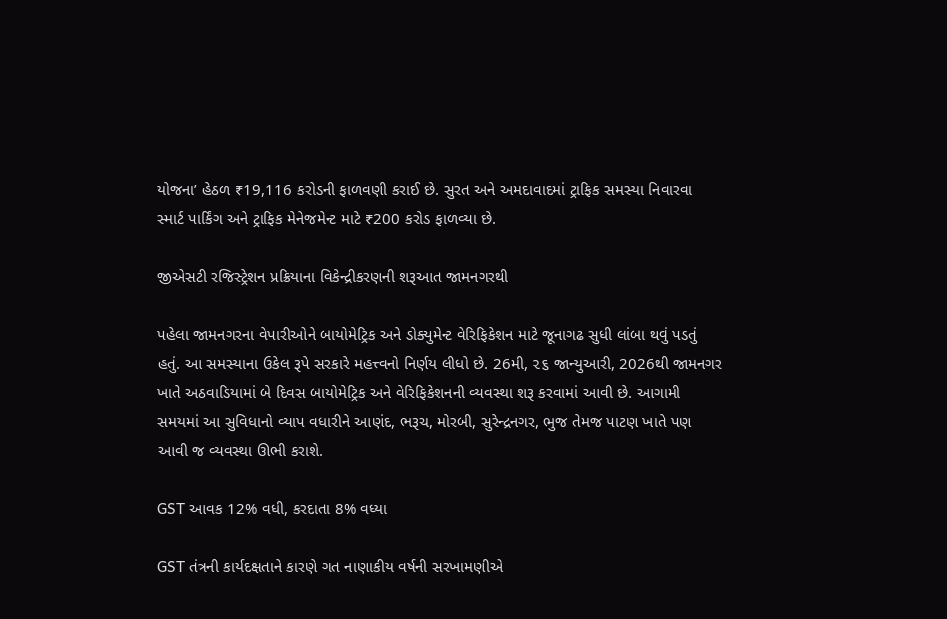યોજના’ હેઠળ ₹19,116 કરોડની ફાળવણી કરાઈ છે. સુરત અને અમદાવાદમાં ટ્રાફિક સમસ્યા નિવારવા સ્માર્ટ પાર્કિંગ અને ટ્રાફિક મેનેજમેન્ટ માટે ₹200 કરોડ ફાળવ્યા છે.

જીએસટી રજિસ્ટ્રેશન પ્રક્રિયાના વિકેન્દ્રીકરણની શરૂઆત જામનગરથી

પહેલા જામનગરના વેપારીઓને બાયોમેટ્રિક અને ડોક્યુમેન્ટ વેરિફિકેશન માટે જૂનાગઢ સુધી લાંબા થવું પડતું હતું. આ સમસ્યાના ઉકેલ રૂપે સરકારે મહત્ત્વનો નિર્ણય લીધો છે. 26મી, ૨૬ જાન્યુઆરી, 2026થી જામનગર ખાતે અઠવાડિયામાં બે દિવસ બાયોમેટ્રિક અને વેરિફિકેશનની વ્યવસ્થા શરૂ કરવામાં આવી છે. આગામી સમયમાં આ સુવિધાનો વ્યાપ વધારીને આણંદ, ભરૂચ, મોરબી, સુરેન્દ્રનગર, ભુજ તેમજ પાટણ ખાતે પણ આવી જ વ્યવસ્થા ઊભી કરાશે.

GST આવક 12% વધી, કરદાતા 8% વધ્યા

GST તંત્રની કાર્યદક્ષતાને કારણે ગત નાણાકીય વર્ષની સરખામણીએ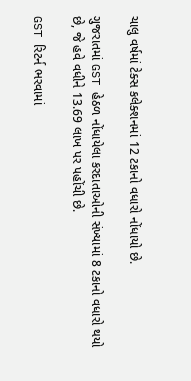ચાલુ વર્ષમાં ટેક્સ કલેક્શનમાં 12 ટકાનો વધારો નોંધાયો છે.

ગુજરાતમાં GST હેઠળ નોંધાયેલા કરદાતાઓની સંખ્યામાં 8 ટકાનો વધારો થયો છે, જે હવે વધીને 13.69 લાખ પર પહોંચી છે.

GST રિટર્ન ભરવામાં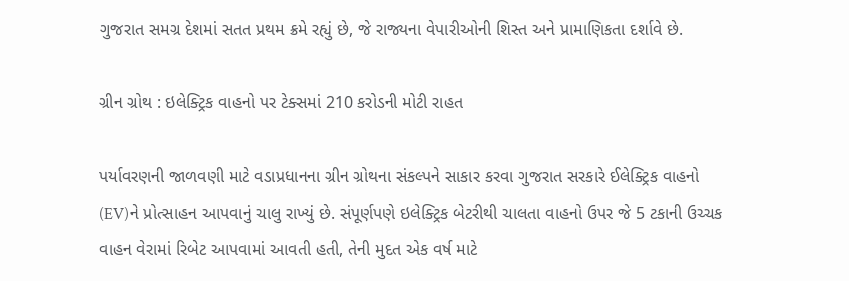ગુજરાત સમગ્ર દેશમાં સતત પ્રથમ ક્રમે રહ્યું છે, જે રાજ્યના વેપારીઓની શિસ્ત અને પ્રામાણિકતા દર્શાવે છે.

ગ્રીન ગ્રોથ : ઇલેક્ટ્રિક વાહનો પર ટેક્સમાં 210 કરોડની મોટી રાહત

પર્યાવરણની જાળવણી માટે વડાપ્રધાનના ગ્રીન ગ્રોથના સંકલ્પને સાકાર કરવા ગુજરાત સરકારે ઈલેક્ટ્રિક વાહનો (EV)ને પ્રોત્સાહન આપવાનું ચાલુ રાખ્યું છે. સંપૂર્ણપણે ઇલેક્ટ્રિક બેટરીથી ચાલતા વાહનો ઉપર જે 5 ટકાની ઉચ્ચક વાહન વેરામાં રિબેટ આપવામાં આવતી હતી, તેની મુદત એક વર્ષ માટે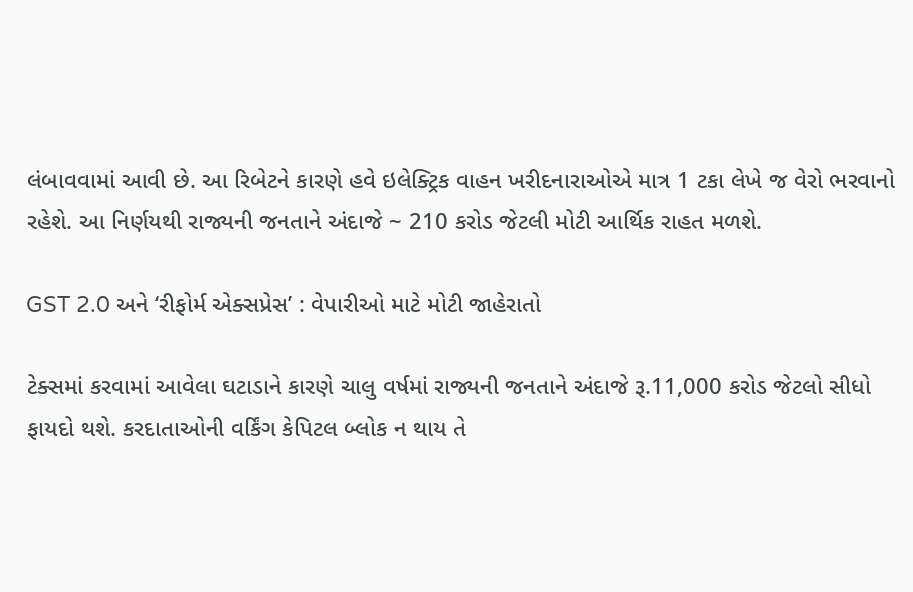લંબાવવામાં આવી છે. આ રિબેટને કારણે હવે ઇલેક્ટ્રિક વાહન ખરીદનારાઓએ માત્ર 1 ટકા લેખે જ વેરો ભરવાનો રહેશે. આ નિર્ણયથી રાજ્યની જનતાને અંદાજે ~ 210 કરોડ જેટલી મોટી આર્થિક રાહત મળશે.

GST 2.0 અને ‘રીફોર્મ એક્સપ્રેસ’ : વેપારીઓ માટે મોટી જાહેરાતો

ટેક્સમાં કરવામાં આવેલા ઘટાડાને કારણે ચાલુ વર્ષમાં રાજ્યની જનતાને અંદાજે રૂ.11,000 કરોડ જેટલો સીધો ફાયદો થશે. કરદાતાઓની વર્કિંગ કેપિટલ બ્લોક ન થાય તે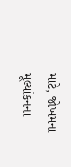માટે, જોખમના મૂલ્યાંકનના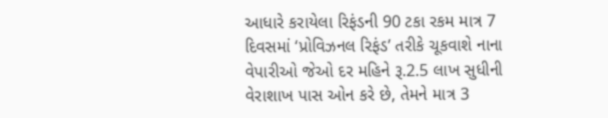આધારે કરાયેલા રિફંડની 90 ટકા રકમ માત્ર 7 દિવસમાં ‘પ્રોવિઝનલ રિફંડ’ તરીકે ચૂકવાશે નાના વેપારીઓ જેઓ દર મહિને રૂ.2.5 લાખ સુધીની વેરાશાખ પાસ ઓન કરે છે, તેમને માત્ર 3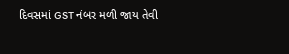દિવસમાં GST નંબર મળી જાય તેવી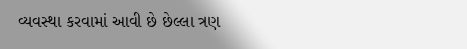વ્યવસ્થા કરવામાં આવી છે છેલ્લા ત્રણ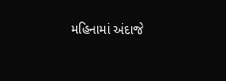મહિનામાં અંદાજે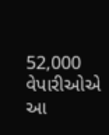52,000 વેપારીઓએ આ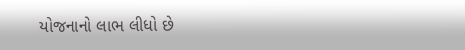યોજનાનો લાભ લીધો છે